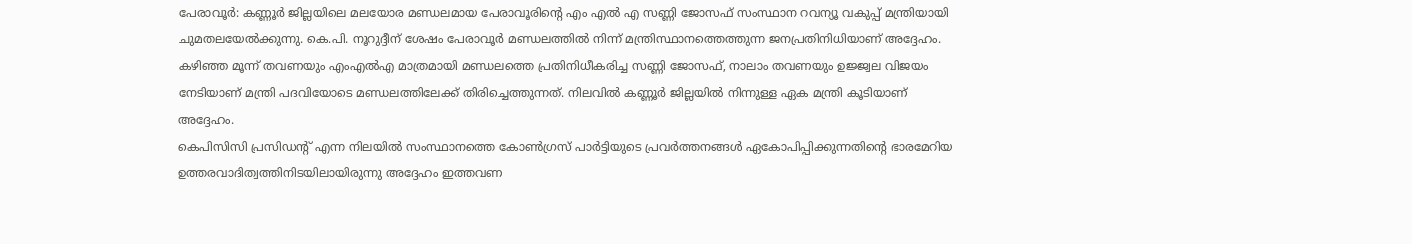പേരാവൂർ: കണ്ണൂർ ജില്ലയിലെ മലയോര മണ്ഡലമായ പേരാവൂരിൻ്റെ എം എൽ എ സണ്ണി ജോസഫ് സംസ്ഥാന റവന്യൂ വകുപ്പ് മന്ത്രിയായി ചുമതലയേൽക്കുന്നു. കെ.പി. നൂറുദ്ദീന് ശേഷം പേരാവൂർ മണ്ഡലത്തിൽ നിന്ന് മന്ത്രിസ്ഥാനത്തെത്തുന്ന ജനപ്രതിനിധിയാണ് അദ്ദേഹം. കഴിഞ്ഞ മൂന്ന് തവണയും എംഎൽഎ മാത്രമായി മണ്ഡലത്തെ പ്രതിനിധീകരിച്ച സണ്ണി ജോസഫ്, നാലാം തവണയും ഉജ്ജ്വല വിജയം നേടിയാണ് മന്ത്രി പദവിയോടെ മണ്ഡലത്തിലേക്ക് തിരിച്ചെത്തുന്നത്. നിലവിൽ കണ്ണൂർ ജില്ലയിൽ നിന്നുള്ള ഏക മന്ത്രി കൂടിയാണ് അദ്ദേഹം.
കെപിസിസി പ്രസിഡൻ്റ് എന്ന നിലയിൽ സംസ്ഥാനത്തെ കോൺഗ്രസ് പാർട്ടിയുടെ പ്രവർത്തനങ്ങൾ ഏകോപിപ്പിക്കുന്നതിൻ്റെ ഭാരമേറിയ ഉത്തരവാദിത്വത്തിനിടയിലായിരുന്നു അദ്ദേഹം ഇത്തവണ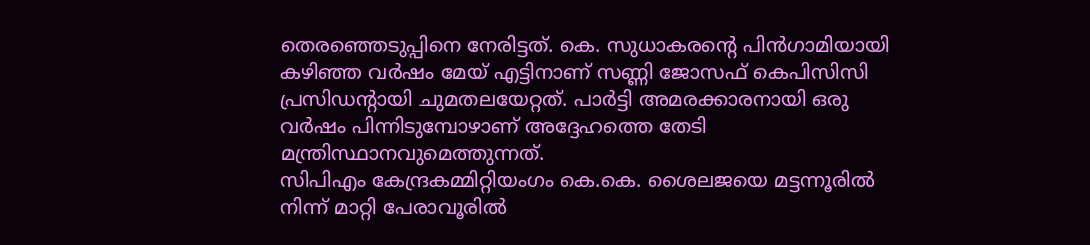തെരഞ്ഞെടുപ്പിനെ നേരിട്ടത്. കെ. സുധാകരൻ്റെ പിൻഗാമിയായി കഴിഞ്ഞ വർഷം മേയ് എട്ടിനാണ് സണ്ണി ജോസഫ് കെപിസിസി പ്രസിഡൻ്റായി ചുമതലയേറ്റത്. പാർട്ടി അമരക്കാരനായി ഒരു വർഷം പിന്നിടുമ്പോഴാണ് അദ്ദേഹത്തെ തേടി മന്ത്രിസ്ഥാനവുമെത്തുന്നത്.
സിപിഎം കേന്ദ്രകമ്മിറ്റിയംഗം കെ.കെ. ശൈലജയെ മട്ടന്നൂരിൽ നിന്ന് മാറ്റി പേരാവൂരിൽ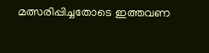മത്സരിപ്പിച്ചതോടെ ഇത്തവണ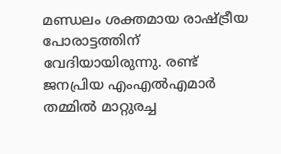മണ്ഡലം ശക്തമായ രാഷ്ട്രീയ പോരാട്ടത്തിന് വേദിയായിരുന്നു. രണ്ട് ജനപ്രിയ എംഎൽഎമാർ തമ്മിൽ മാറ്റുരച്ച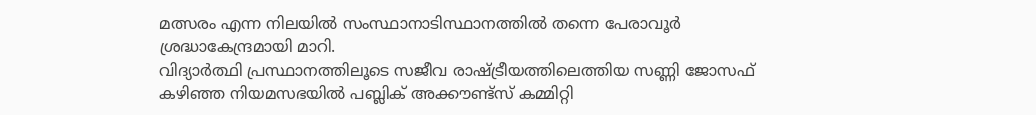മത്സരം എന്ന നിലയിൽ സംസ്ഥാനാടിസ്ഥാനത്തിൽ തന്നെ പേരാവൂർ ശ്രദ്ധാകേന്ദ്രമായി മാറി.
വിദ്യാർത്ഥി പ്രസ്ഥാനത്തിലൂടെ സജീവ രാഷ്ട്രീയത്തിലെത്തിയ സണ്ണി ജോസഫ് കഴിഞ്ഞ നിയമസഭയിൽ പബ്ലിക് അക്കൗണ്ട്സ് കമ്മിറ്റി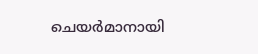ചെയർമാനായി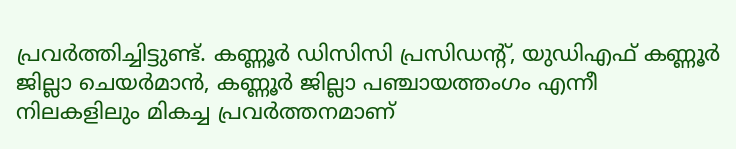പ്രവർത്തിച്ചിട്ടുണ്ട്. കണ്ണൂർ ഡിസിസി പ്രസിഡൻ്റ്, യുഡിഎഫ് കണ്ണൂർ ജില്ലാ ചെയർമാൻ, കണ്ണൂർ ജില്ലാ പഞ്ചായത്തംഗം എന്നീ നിലകളിലും മികച്ച പ്രവർത്തനമാണ്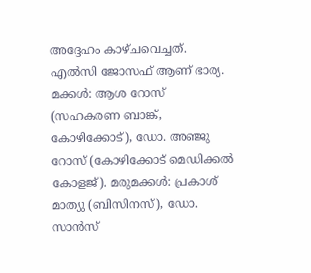അദ്ദേഹം കാഴ്ചവെച്ചത്.
എൽസി ജോസഫ് ആണ് ഭാര്യ. മക്കൾ: ആശ റോസ് (സഹകരണ ബാങ്ക്, കോഴിക്കോട്), ഡോ. അഞ്ജു റോസ് (കോഴിക്കോട് മെഡിക്കൽ കോളജ്). മരുമക്കൾ: പ്രകാശ് മാത്യു (ബിസിനസ്), ഡോ. സാൻസ്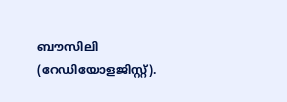ബൗസിലി (റേഡിയോളജിസ്റ്റ്).